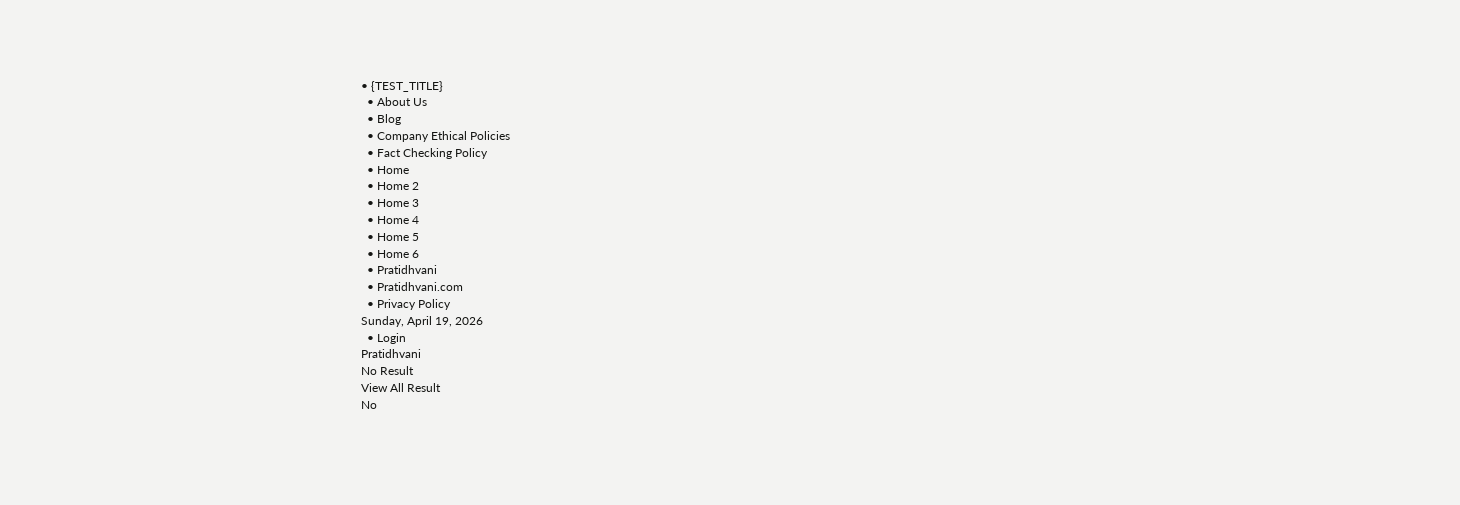• {TEST_TITLE}
  • About Us
  • Blog
  • Company Ethical Policies
  • Fact Checking Policy
  • Home
  • Home 2
  • Home 3
  • Home 4
  • Home 5
  • Home 6
  • Pratidhvani
  • Pratidhvani.com
  • Privacy Policy
Sunday, April 19, 2026
  • Login
Pratidhvani
No Result
View All Result
No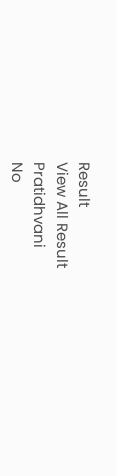Result
View All Result
Pratidhvani
No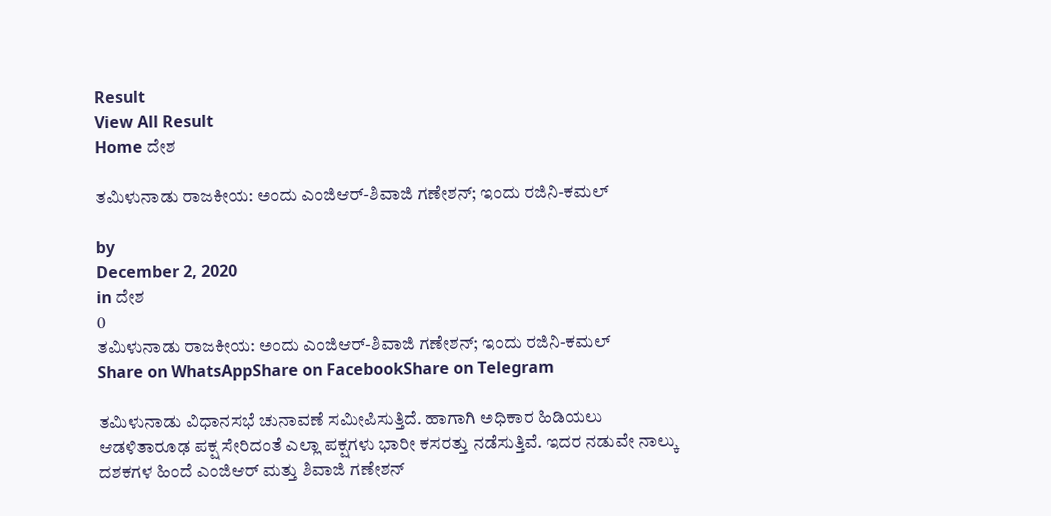Result
View All Result
Home ದೇಶ

ತಮಿಳುನಾಡು ರಾಜಕೀಯ: ಅಂದು ಎಂಜಿಆರ್-ಶಿವಾಜಿ ಗಣೇಶನ್; ಇಂದು ರಜಿನಿ-ಕಮಲ್

by
December 2, 2020
in ದೇಶ
0
ತಮಿಳುನಾಡು ರಾಜಕೀಯ: ಅಂದು ಎಂಜಿಆರ್-ಶಿವಾಜಿ ಗಣೇಶನ್; ಇಂದು ರಜಿನಿ-ಕಮಲ್
Share on WhatsAppShare on FacebookShare on Telegram

ತಮಿಳುನಾಡು ವಿಧಾನಸಭೆ ಚುನಾವಣೆ ಸಮೀಪಿಸುತ್ತಿದೆ. ಹಾಗಾಗಿ ಅಧಿಕಾರ ಹಿಡಿಯಲು ಆಡಳಿತಾರೂಢ ಪಕ್ಷ ಸೇರಿದಂತೆ ಎಲ್ಲಾ ಪಕ್ಷಗಳು ಭಾರೀ ಕಸರತ್ತು ನಡೆಸುತ್ತಿವೆ. ಇದರ ನಡುವೇ ನಾಲ್ಕು ದಶಕಗಳ ಹಿಂದೆ ಎಂಜಿಆರ್‌ ಮತ್ತು ಶಿವಾಜಿ ಗಣೇಶನ್‌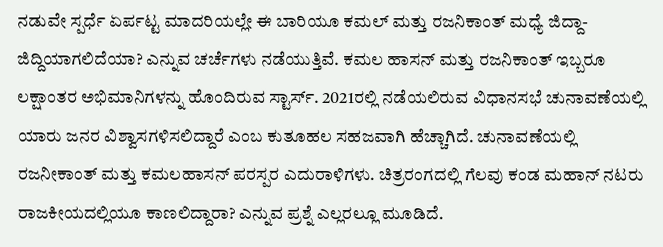ನಡುವೇ ಸ್ಪರ್ಧೆ ಏರ್ಪಟ್ಟ ಮಾದರಿಯಲ್ಲೇ ಈ ಬಾರಿಯೂ ಕಮಲ್ ಮತ್ತು ರಜನಿಕಾಂತ್ ಮಧ್ಯೆ ಜಿದ್ದಾ-ಜಿದ್ದಿಯಾಗಲಿದೆಯಾ? ಎನ್ನುವ ಚರ್ಚೆಗಳು ನಡೆಯುತ್ತಿವೆ. ಕಮಲ ಹಾಸನ್ ಮತ್ತು ರಜನಿಕಾಂತ್ ಇಬ್ಬರೂ ಲಕ್ಷಾಂತರ ಅಭಿಮಾನಿಗಳನ್ನು ಹೊಂದಿರುವ ಸ್ಟಾರ್ಸ್‌. 2021ರಲ್ಲಿ ನಡೆಯಲಿರುವ ವಿಧಾನಸಭೆ ಚುನಾವಣೆಯಲ್ಲಿ ಯಾರು ಜನರ ವಿಶ್ವಾಸಗಳಿಸಲಿದ್ದಾರೆ ಎಂಬ ಕುತೂಹಲ ಸಹಜವಾಗಿ ಹೆಚ್ಚಾಗಿದೆ. ಚುನಾವಣೆಯಲ್ಲಿ ರಜನೀಕಾಂತ್‌ ಮತ್ತು ಕಮಲಹಾಸನ್‌ ಪರಸ್ಪರ ಎದುರಾಳಿಗಳು. ಚಿತ್ರರಂಗದಲ್ಲಿ ಗೆಲವು ಕಂಡ ಮಹಾನ್ ನಟರು ರಾಜಕೀಯದಲ್ಲಿಯೂ ಕಾಣಲಿದ್ದಾರಾ? ಎನ್ನುವ ಪ್ರಶ್ನೆ ಎಲ್ಲರಲ್ಲೂ ಮೂಡಿದೆ.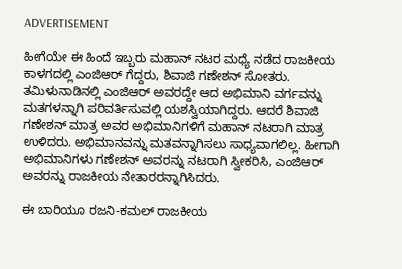ADVERTISEMENT

ಹೀಗೆಯೇ ಈ ಹಿಂದೆ ಇಬ್ಬರು ಮಹಾನ್‌ ನಟರ ಮಧ್ಯೆ ನಡೆದ ರಾಜಕೀಯ ಕಾಳಗದಲ್ಲಿ ಎಂಜಿಆರ್ ಗೆದ್ದರು, ಶಿವಾಜಿ ಗಣೇಶನ್ ಸೋತರು. ತಮಿಳುನಾಡಿನಲ್ಲಿ ಎಂಜಿಆರ್‌ ಅವರದ್ದೇ ಆದ ಅಭಿಮಾನಿ ವರ್ಗವನ್ನು ಮತಗಳನ್ನಾಗಿ ಪರಿವರ್ತಿಸುವಲ್ಲಿ ಯಶಸ್ವಿಯಾಗಿದ್ದರು. ಆದರೆ ಶಿವಾಜಿ ಗಣೇಶನ್ ಮಾತ್ರ ಅವರ ಅಭಿಮಾನಿಗಳಿಗೆ ಮಹಾನ್‌ ನಟರಾಗಿ ಮಾತ್ರ ಉಳಿದರು. ಅಭಿಮಾನವನ್ನು ಮತವನ್ನಾಗಿಸಲು ಸಾಧ್ಯವಾಗಲಿಲ್ಲ. ಹೀಗಾಗಿ ಅಭಿಮಾನಿಗಳು ಗಣೇಶನ್ ಅವರನ್ನು ನಟರಾಗಿ ಸ್ವೀಕರಿಸಿ, ಎಂಜಿಆರ್ ಅವರನ್ನು ರಾಜಕೀಯ ನೇತಾರರನ್ನಾಗಿಸಿದರು.

ಈ ಬಾರಿಯೂ ರಜನಿ-ಕಮಲ್‌ ರಾಜಕೀಯ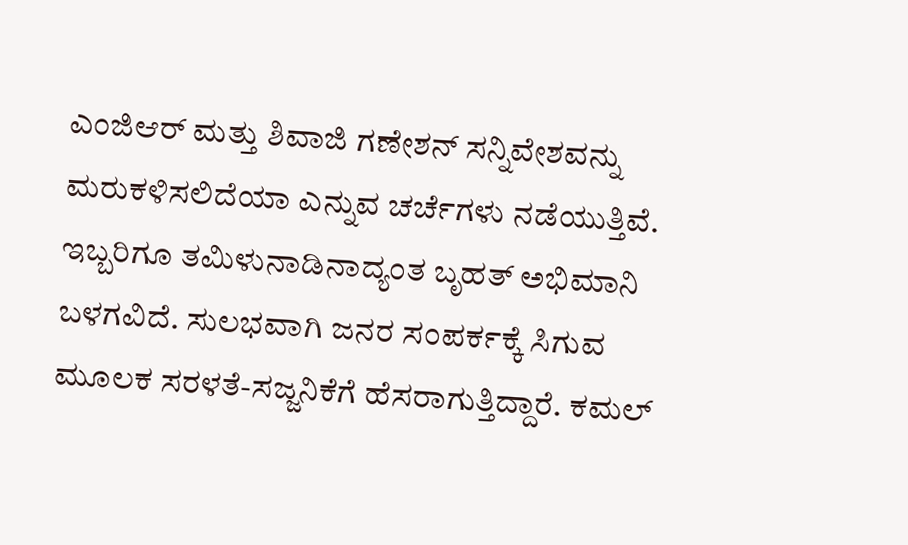ಎಂಜಿಆರ್‌ ಮತ್ತು ಶಿವಾಜಿ ಗಣೇಶನ್ ಸನ್ನಿವೇಶವನ್ನು ಮರುಕಳಿಸಲಿದೆಯಾ ಎನ್ನುವ ಚರ್ಚೆಗಳು ನಡೆಯುತ್ತಿವೆ. ಇಬ್ಬರಿಗೂ ತಮಿಳುನಾಡಿನಾದ್ಯಂತ ಬೃಹತ್‌ ಅಭಿಮಾನಿ ಬಳಗವಿದೆ. ಸುಲಭವಾಗಿ ಜನರ ಸಂಪರ್ಕಕ್ಕೆ ಸಿಗುವ ಮೂಲಕ ಸರಳತೆ-ಸಜ್ಜನಿಕೆಗೆ ಹೆಸರಾಗುತ್ತಿದ್ದಾರೆ. ಕಮಲ್‌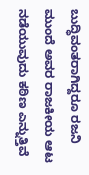ಬುದ್ಧಿವಂತರಾಗಿದ್ದರೂ ರಜನಿ ಮುಂದೆ ಅವರ ರಾಜಕೀಯ ಆಟ ನಡೆಯುವುದು ಕಠಿಣ ಎನ್ನುತ್ತಿವೆ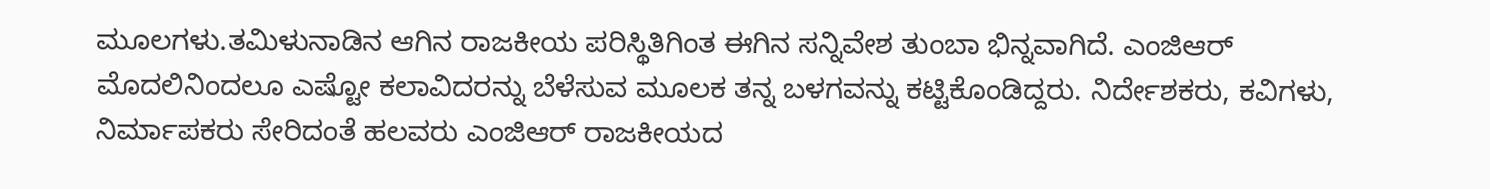ಮೂಲಗಳು.ತಮಿಳುನಾಡಿನ ಆಗಿನ ರಾಜಕೀಯ ಪರಿಸ್ಥಿತಿಗಿಂತ ಈಗಿನ ಸನ್ನಿವೇಶ ತುಂಬಾ ಭಿನ್ನವಾಗಿದೆ. ಎಂಜಿಆರ್ ಮೊದಲಿನಿಂದಲೂ ಎಷ್ಟೋ ಕಲಾವಿದರನ್ನು ಬೆಳೆಸುವ ಮೂಲಕ ತನ್ನ ಬಳಗವನ್ನು ಕಟ್ಟಿಕೊಂಡಿದ್ದರು. ನಿರ್ದೇಶಕರು, ಕವಿಗಳು, ನಿರ್ಮಾಪಕರು ಸೇರಿದಂತೆ ಹಲವರು ಎಂಜಿಆರ್‌ ರಾಜಕೀಯದ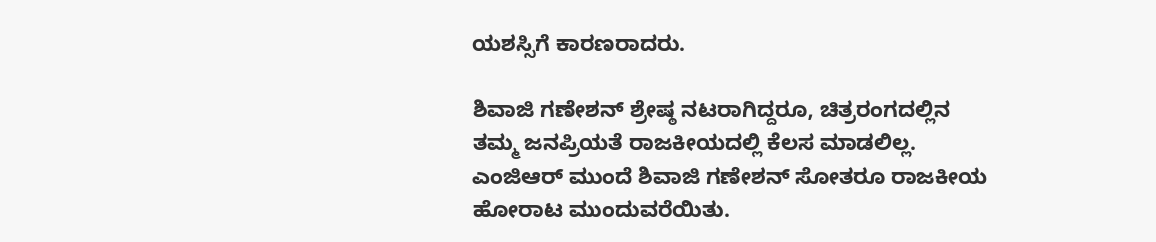ಯಶಸ್ಸಿಗೆ ಕಾರಣರಾದರು.

ಶಿವಾಜಿ ಗಣೇಶನ್‌ ಶ್ರೇಷ್ಠ ನಟರಾಗಿದ್ದರೂ, ಚಿತ್ರರಂಗದಲ್ಲಿನ ತಮ್ಮ ಜನಪ್ರಿಯತೆ ರಾಜಕೀಯದಲ್ಲಿ ಕೆಲಸ ಮಾಡಲಿಲ್ಲ. ಎಂಜಿಆರ್‌ ಮುಂದೆ ಶಿವಾಜಿ ಗಣೇಶನ್‌ ಸೋತರೂ ರಾಜಕೀಯ ಹೋರಾಟ ಮುಂದುವರೆಯಿತು.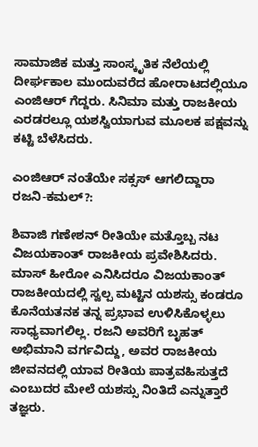ಸಾಮಾಜಿಕ ಮತ್ತು ಸಾಂಸ್ಕೃತಿಕ ನೆಲೆಯಲ್ಲಿ ದೀರ್ಘಕಾಲ ಮುಂದುವರೆದ ಹೋರಾಟದಲ್ಲಿಯೂ ಎಂಜಿಆರ್‌ ಗೆದ್ದರು. ಸಿನಿಮಾ ಮತ್ತು ರಾಜಕೀಯ ಎರಡರಲ್ಲೂ ಯಶಸ್ವಿಯಾಗುವ ಮೂಲಕ ಪಕ್ಷವನ್ನು ಕಟ್ಟಿ ಬೆಳೆಸಿದರು.

ಎಂಜಿಆರ್ ನಂತೆಯೇ ಸಕ್ಸಸ್ ಆಗಲಿದ್ದಾರಾ ರಜನಿ-ಕಮಲ್?:

ಶಿವಾಜಿ ಗಣೇಶನ್ ರೀತಿಯೇ ಮತ್ತೊಬ್ಬ ನಟ ವಿಜಯಕಾಂತ್‌ ರಾಜಕೀಯ ಪ್ರವೇಶಿಸಿದರು. ಮಾಸ್ ಹೀರೋ ಎನಿಸಿದರೂ ವಿಜಯಕಾಂತ್ ರಾಜಕೀಯದಲ್ಲಿ ಸ್ವಲ್ಪ ಮಟ್ಟಿನ ಯಶಸ್ಸು ಕಂಡರೂ ಕೊನೆಯತನಕ ತನ್ನ ಪ್ರಭಾವ ಉಳಿಸಿಕೊಳ್ಳಲು ಸಾಧ್ಯವಾಗಲಿಲ್ಲ. ರಜನಿ ಅವರಿಗೆ ಬೃಹತ್‌ ಅಭಿಮಾನಿ ವರ್ಗವಿದ್ದು, ಅವರ ರಾಜಕೀಯ ಜೀವನದಲ್ಲಿ ಯಾವ ರೀತಿಯ ಪಾತ್ರವಹಿಸುತ್ತದೆ ಎಂಬುದರ ಮೇಲೆ ಯಶಸ್ಸು ನಿಂತಿದೆ ಎನ್ನುತ್ತಾರೆ ತಜ್ಞರು.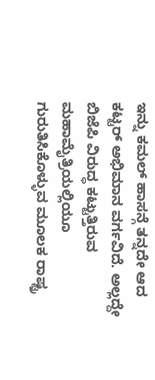ಇನ್ನು ಕಮಲ್ ಹಾಸನ್ಗೆ ತನ್ನದೇ ಆದ ಕಟ್ಟರ್ ಅಭಿಮಾನ ವರ್ಗವಿದೆ. ಅಲ್ಲದ್ದೇ ಬಿಜೆಪಿ ವಿರುದ್ಧ ಕಟ್ಟುತ್ತಿರುವ ಮಹಾಮೈತ್ರಿಯಲ್ಲಿಯೂ ಗುರುತಿಸಿಕೊಳ್ಳುವ ಮೂಲಕ ರಾಷ್ಟ್ರ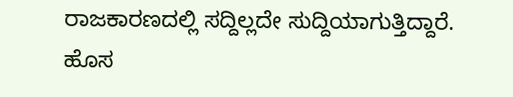ರಾಜಕಾರಣದಲ್ಲಿ ಸದ್ದಿಲ್ಲದೇ ಸುದ್ದಿಯಾಗುತ್ತಿದ್ದಾರೆ. ಹೊಸ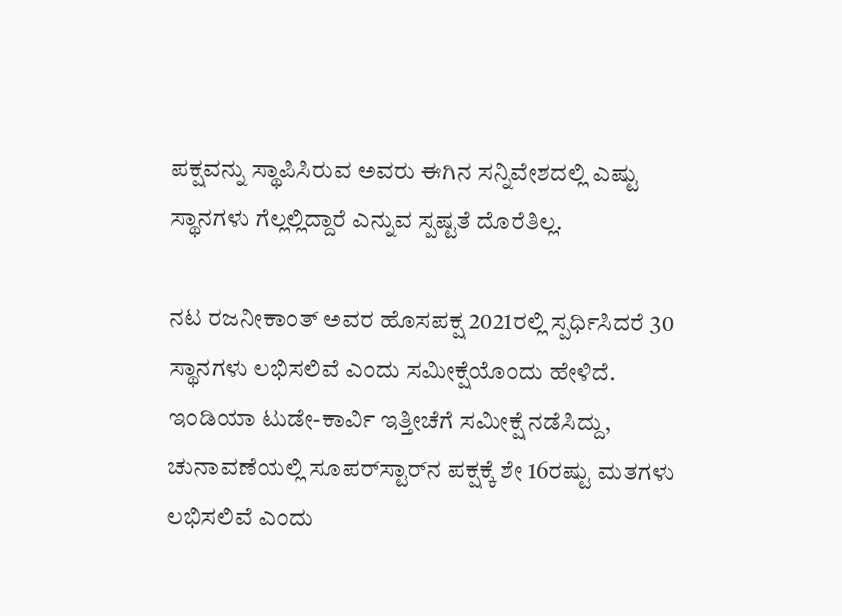ಪಕ್ಷವನ್ನು ಸ್ಥಾಪಿಸಿರುವ ಅವರು ಈಗಿನ ಸನ್ನಿವೇಶದಲ್ಲಿ ಎಷ್ಟು ಸ್ಥಾನಗಳು ಗೆಲ್ಲಲ್ಲಿದ್ದಾರೆ ಎನ್ನುವ ಸ್ಪಷ್ಟತೆ ದೊರೆತಿಲ್ಲ.

ನಟ ರಜನೀಕಾಂತ್ ಅವರ ಹೊಸಪಕ್ಷ 2021ರಲ್ಲಿ ಸ್ಪರ್ಧಿಸಿದರೆ 30 ಸ್ಥಾನಗಳು ಲಭಿಸಲಿವೆ ಎಂದು ಸಮೀಕ್ಷೆಯೊಂದು ಹೇಳಿದೆ. ಇಂಡಿಯಾ ಟುಡೇ-ಕಾರ್ವಿ ಇತ್ತೀಚೆಗೆ ಸಮೀಕ್ಷೆ ನಡೆಸಿದ್ದು, ಚುನಾವಣೆಯಲ್ಲಿ ಸೂಪರ್‌ಸ್ಟಾರ್‌ನ ಪಕ್ಷಕ್ಕೆ ಶೇ 16ರಷ್ಟು ಮತಗಳು ಲಭಿಸಲಿವೆ ಎಂದು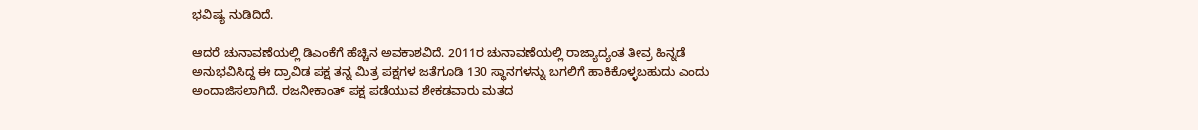ಭವಿಷ್ಯ ನುಡಿದಿದೆ.

ಆದರೆ ಚುನಾವಣೆಯಲ್ಲಿ ಡಿಎಂಕೆಗೆ ಹೆಚ್ಚಿನ ಅವಕಾಶವಿದೆ. 2011ರ ಚುನಾವಣೆಯಲ್ಲಿ ರಾಜ್ಯಾದ್ಯಂತ ತೀವ್ರ ಹಿನ್ನಡೆ ಅನುಭವಿಸಿದ್ದ ಈ ದ್ರಾವಿಡ ಪಕ್ಷ ತನ್ನ ಮಿತ್ರ ಪಕ್ಷಗಳ ಜತೆಗೂಡಿ 130 ಸ್ಥಾನಗಳನ್ನು ಬಗಲಿಗೆ ಹಾಕಿಕೊಳ್ಳಬಹುದು ಎಂದು ಅಂದಾಜಿಸಲಾಗಿದೆ. ರಜನೀಕಾಂತ್‌ ಪಕ್ಷ ಪಡೆಯುವ ಶೇಕಡವಾರು ಮತದ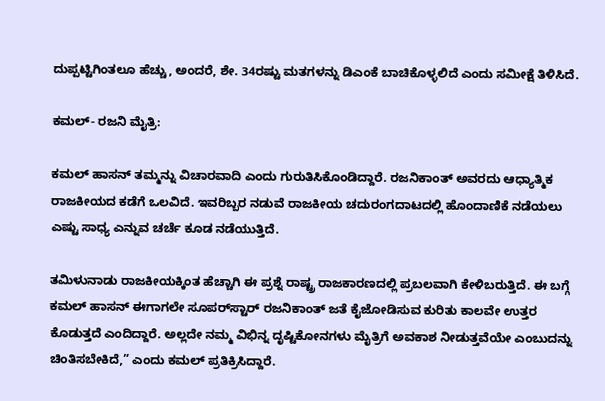ದುಪ್ಪಟ್ಟಿಗಿಂತಲೂ ಹೆಚ್ಚು, ಅಂದರೆ, ಶೇ. 34ರಷ್ಟು ಮತಗಳನ್ನು ಡಿಎಂಕೆ ಬಾಚಿಕೊಳ್ಳಲಿದೆ ಎಂದು ಸಮೀಕ್ಷೆ ತಿಳಿಸಿದೆ.

ಕಮಲ್- ರಜನಿ ಮೈತ್ರಿ:

ಕಮಲ್‌ ಹಾಸನ್‌ ತಮ್ಮನ್ನು ವಿಚಾರವಾದಿ ಎಂದು ಗುರುತಿಸಿಕೊಂಡಿದ್ದಾರೆ. ರಜನಿಕಾಂತ್‌ ಅವರದು ಆಧ್ಯಾತ್ಮಿಕ ರಾಜಕೀಯದ ಕಡೆಗೆ ಒಲವಿದೆ. ಇವರಿಬ್ಬರ ನಡುವೆ ರಾಜಕೀಯ ಚದುರಂಗದಾಟದಲ್ಲಿ ಹೊಂದಾಣಿಕೆ ನಡೆಯಲು ಎಷ್ಟು ಸಾಧ್ಯ ಎನ್ನುವ ಚರ್ಚೆ ಕೂಡ ನಡೆಯುತ್ತಿದೆ.

ತಮಿಳುನಾಡು ರಾಜಕೀಯಕ್ಕಿಂತ ಹೆಚ್ಚಾಗಿ ಈ ಪ್ರಶ್ನೆ ರಾಷ್ಟ್ರ ರಾಜಕಾರಣದಲ್ಲಿ ಪ್ರಬಲವಾಗಿ ಕೇಳಿಬರುತ್ತಿದೆ. ಈ ಬಗ್ಗೆ ಕಮಲ್‌ ಹಾಸನ್‌ ಈಗಾಗಲೇ ಸೂಪರ್‌ಸ್ಟಾರ್‌ ರಜನಿಕಾಂತ್‌ ಜತೆ ಕೈಜೋಡಿಸುವ ಕುರಿತು ಕಾಲವೇ ಉತ್ತರ ಕೊಡುತ್ತದೆ ಎಂದಿದ್ದಾರೆ. ಅಲ್ಲದೇ ನಮ್ಮ ವಿಭಿನ್ನ ದೃಷ್ಟಿಕೋನಗಳು ಮೈತ್ರಿಗೆ ಅವಕಾಶ ನೀಡುತ್ತವೆಯೇ ಎಂಬುದನ್ನು ಚಿಂತಿಸಬೇಕಿದೆ,” ಎಂದು ಕಮಲ್‌ ಪ್ರತಿಕ್ರಿಸಿದ್ದಾರೆ.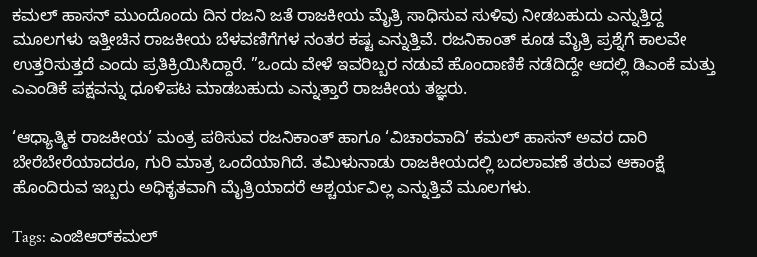ಕಮಲ್‌ ಹಾಸನ್‌ ಮುಂದೊಂದು ದಿನ ರಜನಿ ಜತೆ ರಾಜಕೀಯ ಮೈತ್ರಿ ಸಾಧಿಸುವ ಸುಳಿವು ನೀಡಬಹುದು ಎನ್ನುತ್ತಿದ್ದ ಮೂಲಗಳು ಇತ್ತೀಚಿನ ರಾಜಕೀಯ ಬೆಳವಣಿಗೆಗಳ ನಂತರ ಕಷ್ಟ ಎನ್ನುತ್ತಿವೆ. ರಜನಿಕಾಂತ್‌ ಕೂಡ ಮೈತ್ರಿ ಪ್ರಶ್ನೆಗೆ ಕಾಲವೇ ಉತ್ತರಿಸುತ್ತದೆ ಎಂದು ಪ್ರತಿಕ್ರಿಯಿಸಿದ್ದಾರೆ. ”ಒಂದು ವೇಳೆ ಇವರಿಬ್ಬರ ನಡುವೆ ಹೊಂದಾಣಿಕೆ ನಡೆದಿದ್ದೇ ಆದಲ್ಲಿ ಡಿಎಂಕೆ ಮತ್ತು ಎಎಂಡಿಕೆ ಪಕ್ಷವನ್ನು ಧೂಳಿಪಟ ಮಾಡಬಹುದು ಎನ್ನುತ್ತಾರೆ ರಾಜಕೀಯ ತಜ್ಞರು.

‘ಆಧ್ಯಾತ್ಮಿಕ ರಾಜಕೀಯ’ ಮಂತ್ರ ಪಠಿಸುವ ರಜನಿಕಾಂತ್‌ ಹಾಗೂ ‘ವಿಚಾರವಾದಿ’ ಕಮಲ್‌ ಹಾಸನ್‌ ಅವರ ದಾರಿ ಬೇರೆಬೇರೆಯಾದರೂ, ಗುರಿ ಮಾತ್ರ ಒಂದೆಯಾಗಿದೆ. ತಮಿಳುನಾಡು ರಾಜಕೀಯದಲ್ಲಿ ಬದಲಾವಣೆ ತರುವ ಆಕಾಂಕ್ಷೆ ಹೊಂದಿರುವ ಇಬ್ಬರು ಅಧಿಕೃತವಾಗಿ ಮೈತ್ರಿಯಾದರೆ ಆಶ್ಚರ್ಯವಿಲ್ಲ ಎನ್ನುತ್ತಿವೆ ಮೂಲಗಳು.

Tags: ಎಂಜಿಆರ್‌ಕಮಲ್‌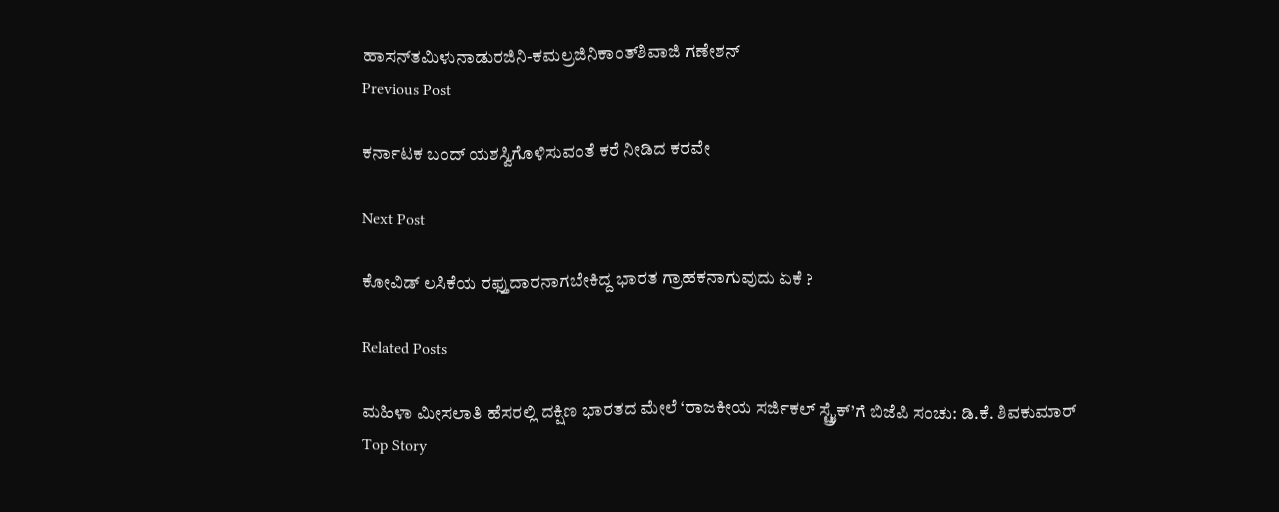ಹಾಸನ್‌ತಮಿಳುನಾಡುರಜಿನಿ-ಕಮಲ್ರಜಿನಿಕಾಂತ್‌ಶಿವಾಜಿ ಗಣೇಶನ್‌
Previous Post

ಕರ್ನಾಟಕ ಬಂದ್‌ ಯಶಸ್ವಿಗೊಳಿಸುವಂತೆ ಕರೆ ನೀಡಿದ ಕರವೇ

Next Post

ಕೋವಿಡ್ ಲಸಿಕೆಯ ರಫ್ತುದಾರನಾಗಬೇಕಿದ್ದ ಭಾರತ ಗ್ರಾಹಕನಾಗುವುದು ಏಕೆ ?

Related Posts

ಮಹಿಳಾ ಮೀಸಲಾತಿ ಹೆಸರಲ್ಲಿ ದಕ್ಷಿಣ ಭಾರತದ ಮೇಲೆ ‘ರಾಜಕೀಯ ಸರ್ಜಿಕಲ್ ಸ್ಟ್ರೈಕ್’ಗೆ ಬಿಜೆಪಿ ಸಂಚು: ಡಿ.ಕೆ. ಶಿವಕುಮಾರ್
Top Story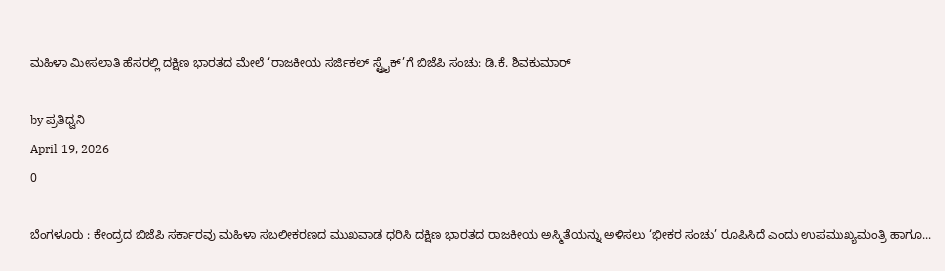ಮಹಿಳಾ ಮೀಸಲಾತಿ ಹೆಸರಲ್ಲಿ ದಕ್ಷಿಣ ಭಾರತದ ಮೇಲೆ ‘ರಾಜಕೀಯ ಸರ್ಜಿಕಲ್ ಸ್ಟ್ರೈಕ್’ಗೆ ಬಿಜೆಪಿ ಸಂಚು: ಡಿ.ಕೆ. ಶಿವಕುಮಾರ್

by ಪ್ರತಿಧ್ವನಿ
April 19, 2026
0

ಬೆಂಗಳೂರು : ಕೇಂದ್ರದ ಬಿಜೆಪಿ ಸರ್ಕಾರವು ಮಹಿಳಾ ಸಬಲೀಕರಣದ ಮುಖವಾಡ ಧರಿಸಿ ದಕ್ಷಿಣ ಭಾರತದ ರಾಜಕೀಯ ಅಸ್ಮಿತೆಯನ್ನು ಅಳಿಸಲು ‘ಭೀಕರ ಸಂಚು’ ರೂಪಿಸಿದೆ ಎಂದು ಉಪಮುಖ್ಯಮಂತ್ರಿ ಹಾಗೂ...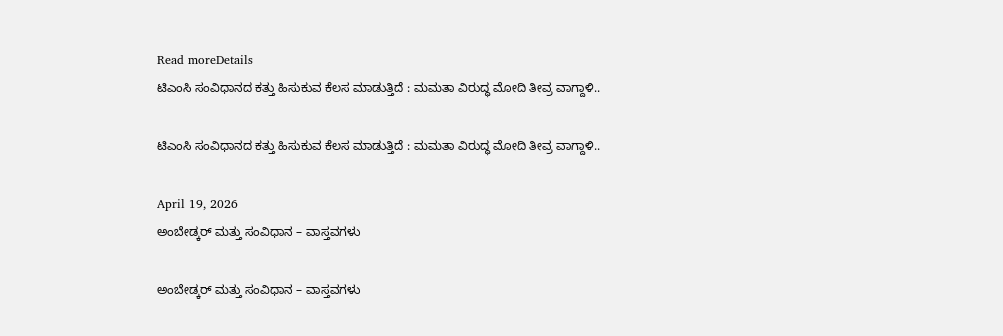Read moreDetails
ಟಿಎಂಸಿ ಸಂವಿಧಾನದ ಕತ್ತು ಹಿಸುಕುವ ಕೆಲಸ ಮಾಡುತ್ತಿದೆ : ಮಮತಾ ವಿರುದ್ಧ ಮೋದಿ ತೀವ್ರ ವಾಗ್ದಾಳಿ..

ಟಿಎಂಸಿ ಸಂವಿಧಾನದ ಕತ್ತು ಹಿಸುಕುವ ಕೆಲಸ ಮಾಡುತ್ತಿದೆ : ಮಮತಾ ವಿರುದ್ಧ ಮೋದಿ ತೀವ್ರ ವಾಗ್ದಾಳಿ..

April 19, 2026
ಅಂಬೇಡ್ಕರ್‌ ಮತ್ತು ಸಂವಿಧಾನ – ವಾಸ್ತವಗಳು

ಅಂಬೇಡ್ಕರ್‌ ಮತ್ತು ಸಂವಿಧಾನ – ವಾಸ್ತವಗಳು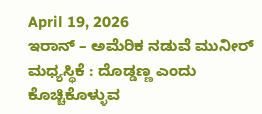April 19, 2026
ಇರಾನ್‌ – ಅಮೆರಿಕ ನಡುವೆ ಮುನೀರ್‌ ಮಧ್ಯಸ್ಥಿಕೆ : ದೊಡ್ಡಣ್ಣ ಎಂದು ಕೊಚ್ಚಿಕೊಳ್ಳುವ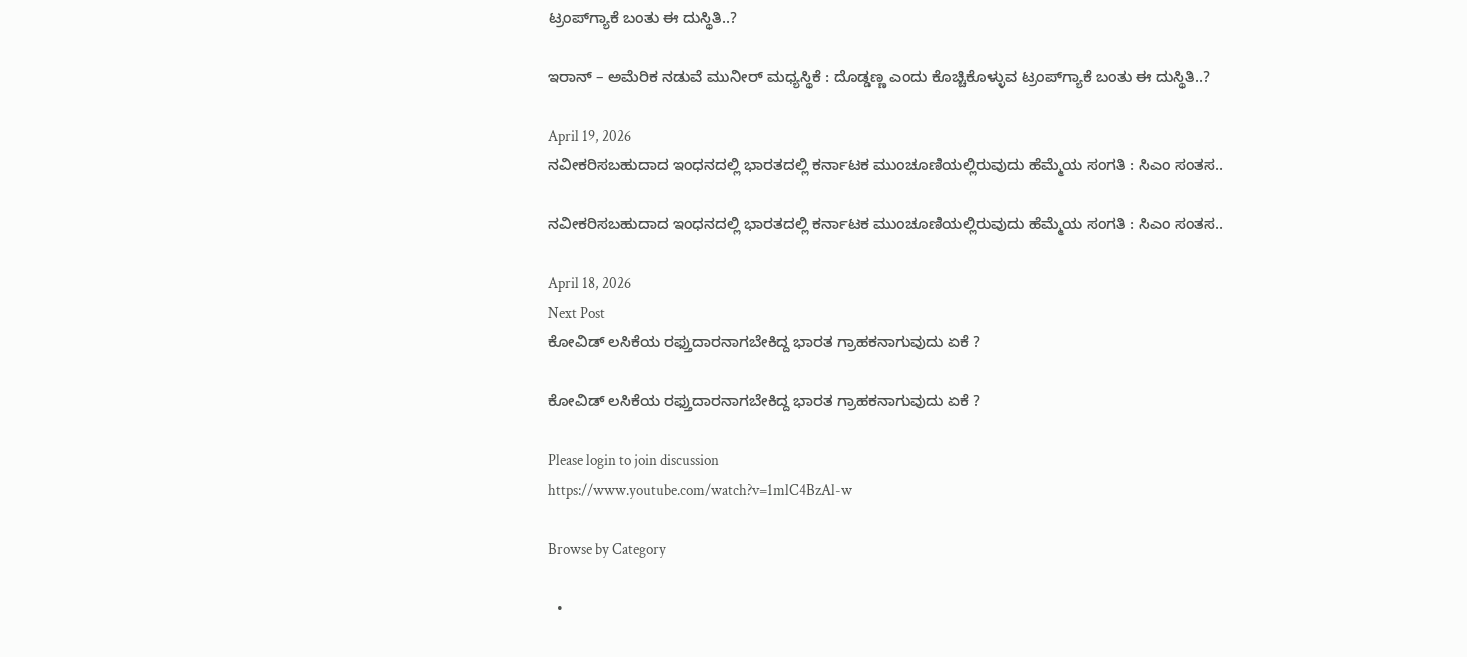ಟ್ರಂಪ್‌ಗ್ಯಾಕೆ ಬಂತು ಈ ದುಸ್ಥಿತಿ..?

ಇರಾನ್‌ – ಅಮೆರಿಕ ನಡುವೆ ಮುನೀರ್‌ ಮಧ್ಯಸ್ಥಿಕೆ : ದೊಡ್ಡಣ್ಣ ಎಂದು ಕೊಚ್ಚಿಕೊಳ್ಳುವ ಟ್ರಂಪ್‌ಗ್ಯಾಕೆ ಬಂತು ಈ ದುಸ್ಥಿತಿ..?

April 19, 2026
ನವೀಕರಿಸಬಹುದಾದ ಇಂಧನದಲ್ಲಿ ಭಾರತದಲ್ಲಿ ಕರ್ನಾಟಕ ಮುಂಚೂಣಿಯಲ್ಲಿರುವುದು ಹೆಮ್ಮೆಯ ಸಂಗತಿ : ಸಿಎಂ ಸಂತಸ..

ನವೀಕರಿಸಬಹುದಾದ ಇಂಧನದಲ್ಲಿ ಭಾರತದಲ್ಲಿ ಕರ್ನಾಟಕ ಮುಂಚೂಣಿಯಲ್ಲಿರುವುದು ಹೆಮ್ಮೆಯ ಸಂಗತಿ : ಸಿಎಂ ಸಂತಸ..

April 18, 2026
Next Post
ಕೋವಿಡ್ ಲಸಿಕೆಯ ರಫ್ತುದಾರನಾಗಬೇಕಿದ್ದ ಭಾರತ ಗ್ರಾಹಕನಾಗುವುದು ಏಕೆ ?

ಕೋವಿಡ್ ಲಸಿಕೆಯ ರಫ್ತುದಾರನಾಗಬೇಕಿದ್ದ ಭಾರತ ಗ್ರಾಹಕನಾಗುವುದು ಏಕೆ ?

Please login to join discussion
https://www.youtube.com/watch?v=1mlC4BzAl-w

Browse by Category

  •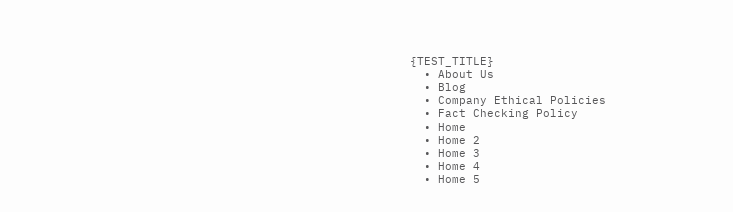{TEST_TITLE}
  • About Us
  • Blog
  • Company Ethical Policies
  • Fact Checking Policy
  • Home
  • Home 2
  • Home 3
  • Home 4
  • Home 5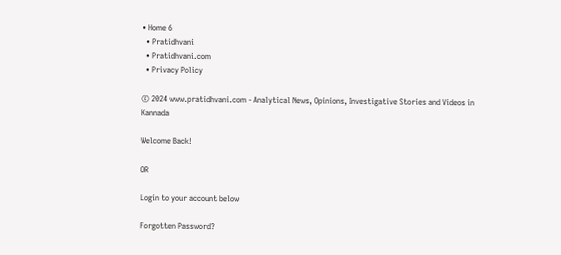• Home 6
  • Pratidhvani
  • Pratidhvani.com
  • Privacy Policy

© 2024 www.pratidhvani.com - Analytical News, Opinions, Investigative Stories and Videos in Kannada

Welcome Back!

OR

Login to your account below

Forgotten Password?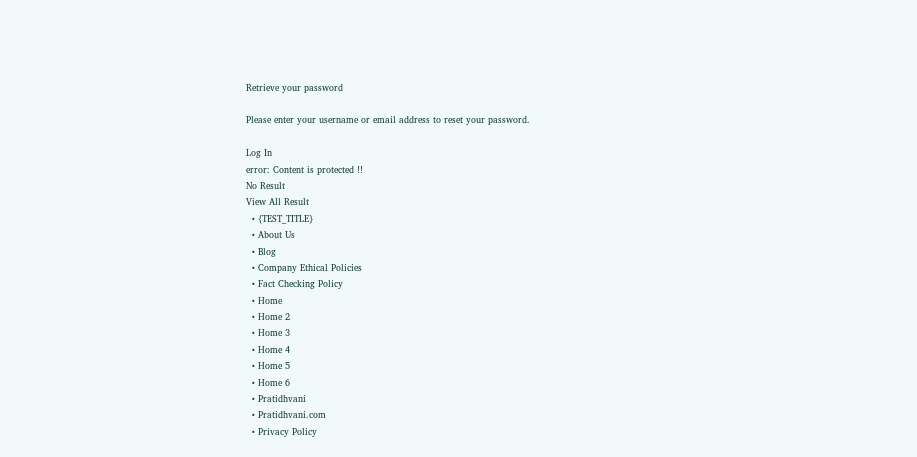Retrieve your password

Please enter your username or email address to reset your password.

Log In
error: Content is protected !!
No Result
View All Result
  • {TEST_TITLE}
  • About Us
  • Blog
  • Company Ethical Policies
  • Fact Checking Policy
  • Home
  • Home 2
  • Home 3
  • Home 4
  • Home 5
  • Home 6
  • Pratidhvani
  • Pratidhvani.com
  • Privacy Policy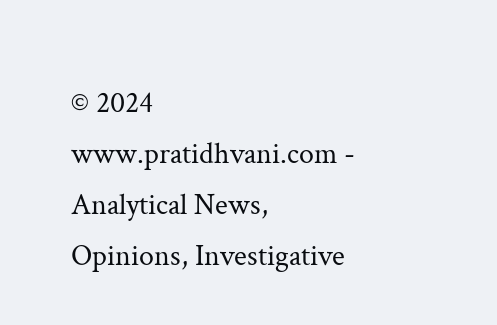© 2024 www.pratidhvani.com - Analytical News, Opinions, Investigative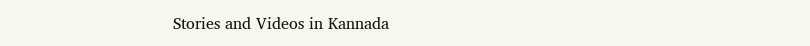Stories and Videos in Kannada